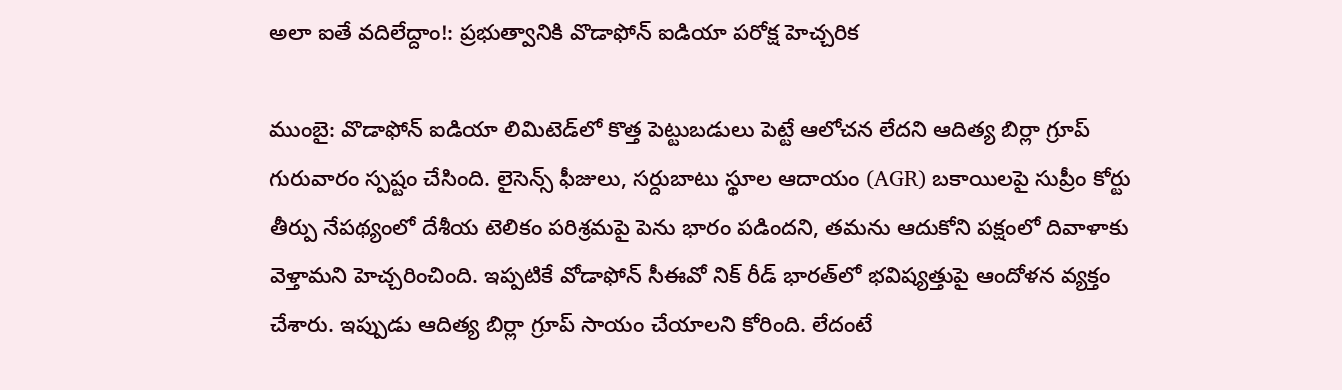అలా ఐతే వదిలేద్దాం!: ప్రభుత్వానికి వొడాఫోన్ ఐడియా పరోక్ష హెచ్చరిక

ముంబై: వొడాఫోన్ ఐడియా లిమిటెడ్‌లో కొత్త పెట్టుబడులు పెట్టే ఆలోచన లేదని ఆదిత్య బిర్లా గ్రూప్ గురువారం స్పష్టం చేసింది. లైసెన్స్ ఫీజులు, సర్దుబాటు స్థూల ఆదాయం (AGR) బకాయిలపై సుప్రీం కోర్టు తీర్పు నేపథ్యంలో దేశీయ టెలికం పరిశ్రమపై పెను భారం పడిందని, తమను ఆదుకోని పక్షంలో దివాళాకు వెళ్తామని హెచ్చరించింది. ఇప్పటికే వోడాఫోన్ సీఈవో నిక్ రీడ్ భారత్‌లో భవిష్యత్తుపై ఆందోళన వ్యక్తం చేశారు. ఇప్పుడు ఆదిత్య బిర్లా గ్రూప్ సాయం చేయాలని కోరింది. లేదంటే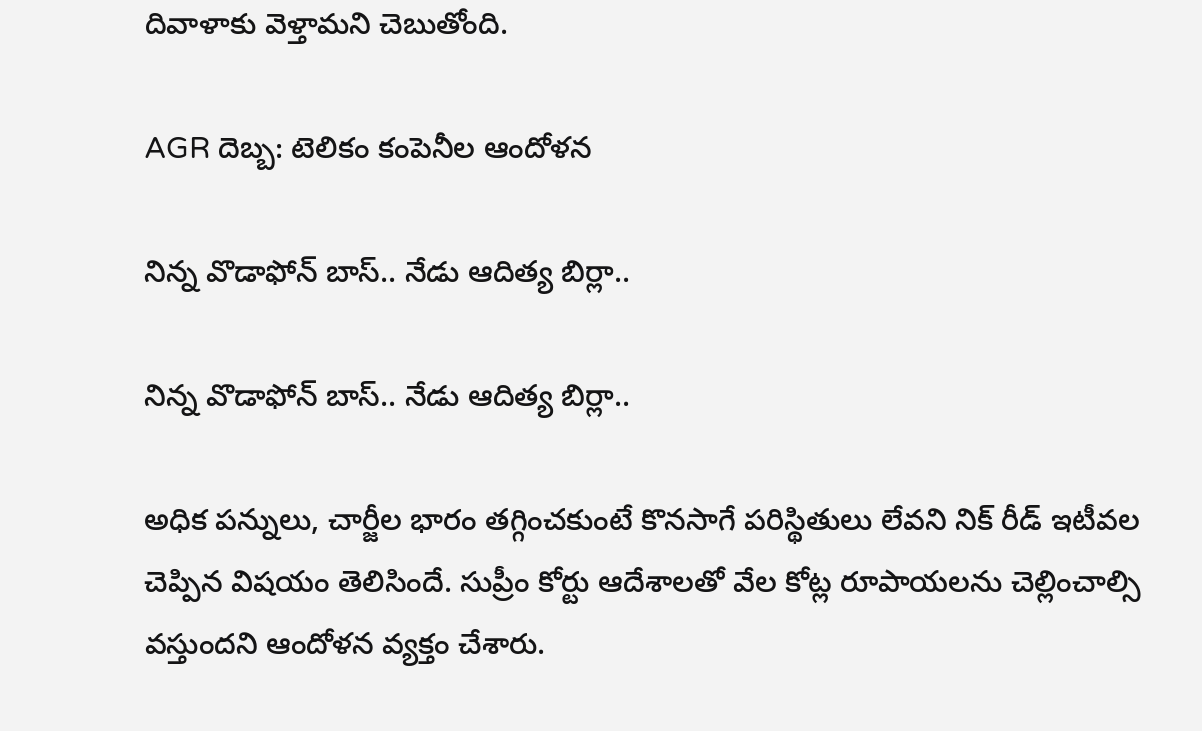దివాళాకు వెళ్తామని చెబుతోంది.

AGR దెబ్బ: టెలికం కంపెనీల ఆందోళన

నిన్న వొడాఫోన్ బాస్.. నేడు ఆదిత్య బిర్లా..

నిన్న వొడాఫోన్ బాస్.. నేడు ఆదిత్య బిర్లా..

అధిక పన్నులు, చార్జీల భారం తగ్గించకుంటే కొనసాగే పరిస్థితులు లేవని నిక్ రీడ్ ఇటీవల చెప్పిన విషయం తెలిసిందే. సుప్రీం కోర్టు ఆదేశాలతో వేల కోట్ల రూపాయలను చెల్లించాల్సి వస్తుందని ఆందోళన వ్యక్తం చేశారు.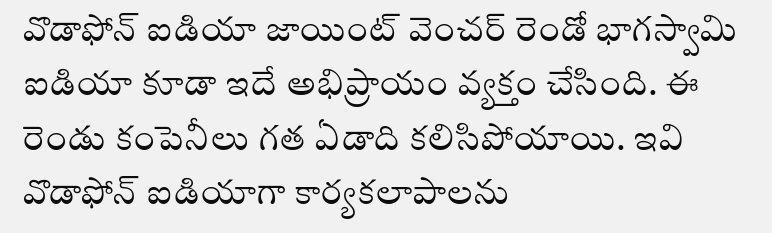వొడాఫోన్ ఐడియా జాయింట్ వెంచర్ రెండో భాగస్వామి ఐడియా కూడా ఇదే అభిప్రాయం వ్యక్తం చేసింది. ఈ రెండు కంపెనీలు గత ఏడాది కలిసిపోయాయి. ఇవి వొడాఫోన్ ఐడియాగా కార్యకలాపాలను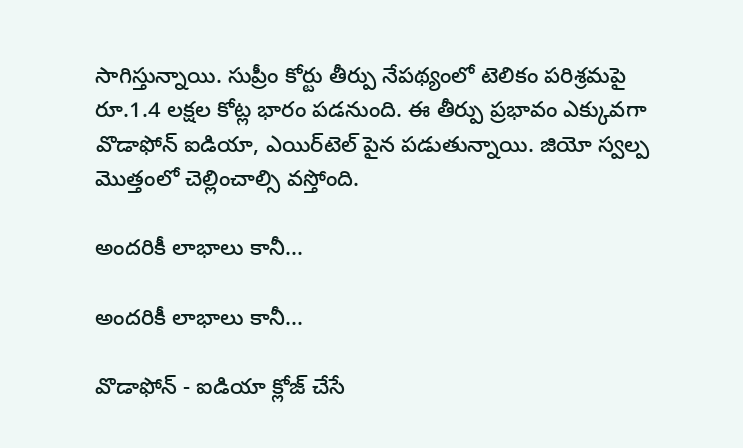సాగిస్తున్నాయి. సుప్రీం కోర్టు తీర్పు నేపథ్యంలో టెలికం పరిశ్రమపై రూ.1.4 లక్షల కోట్ల భారం పడనుంది. ఈ తీర్పు ప్రభావం ఎక్కువగా వొడాఫోన్ ఐడియా, ఎయిర్‌టెల్ పైన పడుతున్నాయి. జియో స్వల్ప మొత్తంలో చెల్లించాల్సి వస్తోంది.

అందరికీ లాభాలు కానీ...

అందరికీ లాభాలు కానీ...

వొడాఫోన్ - ఐడియా క్లోజ్ చేసే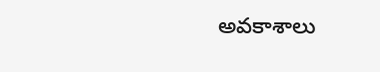అవకాశాలు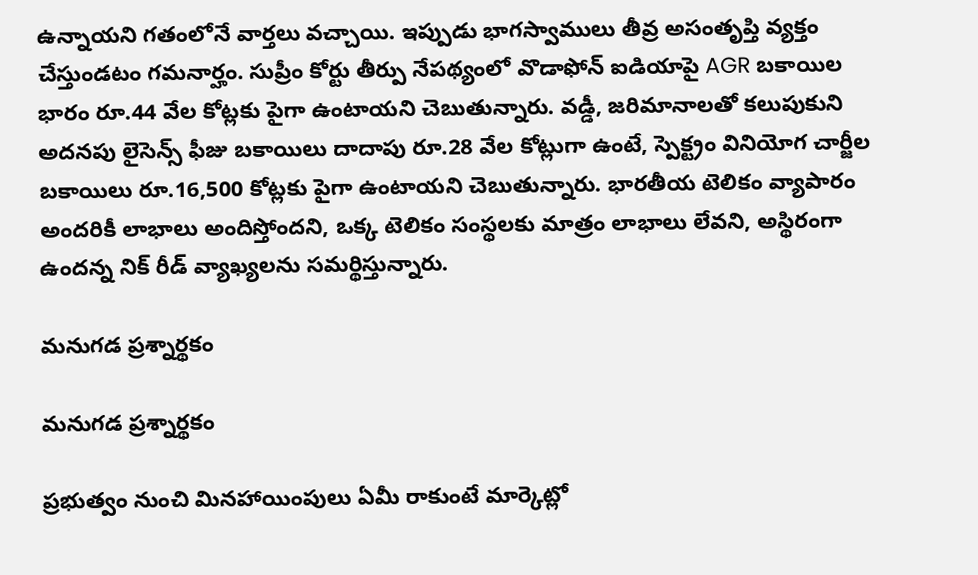ఉన్నాయని గతంలోనే వార్తలు వచ్చాయి. ఇప్పుడు భాగస్వాములు తీవ్ర అసంతృప్తి వ్యక్తం చేస్తుండటం గమనార్హం. సుప్రీం కోర్టు తీర్పు నేపథ్యంలో వొడాఫోన్ ఐడియాపై AGR బకాయిల భారం రూ.44 వేల కోట్లకు పైగా ఉంటాయని చెబుతున్నారు. వడ్డీ, జరిమానాలతో కలుపుకుని అదనపు లైసెన్స్ ఫీజు బకాయిలు దాదాపు రూ.28 వేల కోట్లుగా ఉంటే, స్పెక్ట్రం వినియోగ చార్జీల బకాయిలు రూ.16,500 కోట్లకు పైగా ఉంటాయని చెబుతున్నారు. భారతీయ టెలికం వ్యాపారం అందరికీ లాభాలు అందిస్తోందని, ఒక్క టెలికం సంస్థలకు మాత్రం లాభాలు లేవని, అస్థిరంగా ఉందన్న నిక్ రీడ్ వ్యాఖ్యలను సమర్థిస్తున్నారు.

మనుగడ ప్రశ్నార్థకం

మనుగడ ప్రశ్నార్థకం

ప్రభుత్వం నుంచి మినహాయింపులు ఏమీ రాకుంటే మార్కెట్లో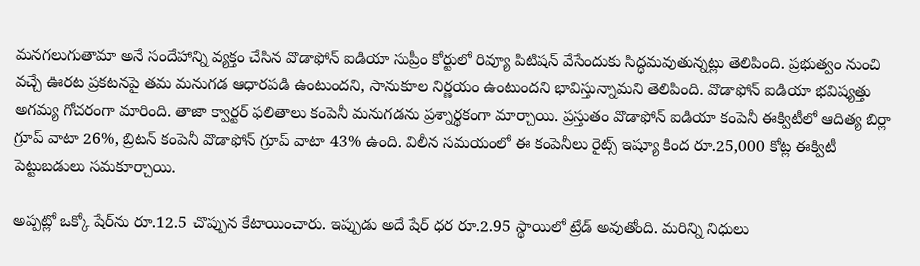మనగలుగుతామా అనే సందేహాన్ని వ్యక్తం చేసిన వొడాఫోన్ ఐడియా సుప్రీం కోర్టులో రివ్యూ పిటిషన్ వేసేందుకు సిద్ధమవుతున్నట్లు తెలిపింది. ప్రభుత్వం నుంచి వచ్చే ఊరట ప్రకటనపై తమ మనుగడ ఆధారపడి ఉంటుందని, సానుకూల నిర్ణయం ఉంటుందని భావిస్తున్నామని తెలిపింది. వొడాఫోన్ ఐడియా భవిష్యత్తు అగమ్య గోచరంగా మారింది. తాజా క్వార్టర్ ఫలితాలు కంపెనీ మనుగడను ప్రశ్నార్థకంగా మార్చాయి. ప్రస్తుతం వొడాఫోన్ ఐడియా కంపెనీ ఈక్విటీలో ఆదిత్య బిర్లా గ్రూప్ వాటా 26%, బ్రిటన్ కంపెనీ వొడాఫోన్‌ గ్రూప్ వాటా 43% ఉంది. విలీన సమయంలో ఈ కంపెనీలు రైట్స్ ఇష్యూ కింద రూ.25,000 కోట్ల ఈక్విటీ పెట్టుబడులు సమకూర్చాయి.

అప్పట్లో ఒక్కో షేర్‌ను రూ.12.5 చొప్పున కేటాయించారు. ఇప్పుడు అదే షేర్ ధర రూ.2.95 స్థాయిలో ట్రేడ్ అవుతోంది. మరిన్ని నిధులు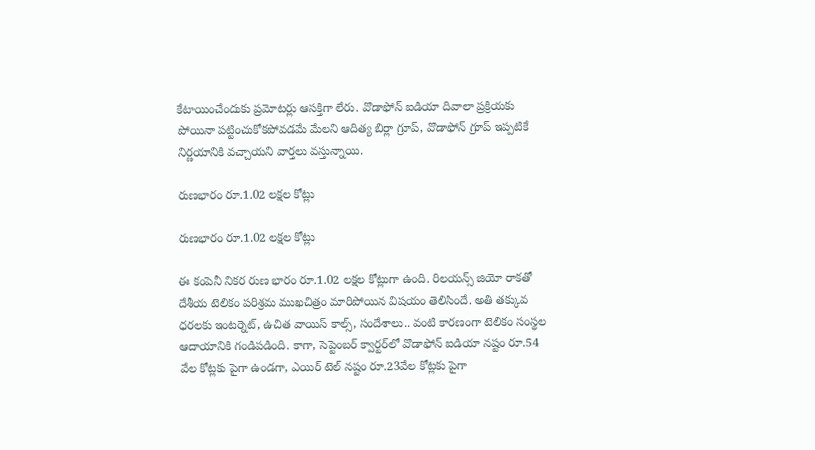కేటాయించేందుకు ప్రమోటర్లు ఆసక్తిగా లేరు. వొడాఫోన్‌ ఐడియా దివాలా ప్రక్రియకు పోయినా పట్టించుకోకపోవడమే మేలని ఆదిత్య బిర్లా గ్రూప్, వొడాఫోన్‌ గ్రూప్ ఇప్పటికే నిర్ణయానికి వచ్చాయని వార్తలు వస్తున్నాయి.

రుణభారం రూ.1.02 లక్షల కోట్లు

రుణభారం రూ.1.02 లక్షల కోట్లు

ఈ కంపెనీ నికర రుణ భారం రూ.1.02 లక్షల కోట్లుగా ఉంది. రిలయన్స్ జియో రాకతో దేశీయ టెలికం పరిశ్రమ ముఖచిత్రం మారిపోయిన విషయం తెలిసిందే. అతి తక్కువ ధరలకు ఇంటర్నెట్, ఉచిత వాయిస్ కాల్స్, సందేశాలు.. వంటి కారణంగా టెలికం సంస్థల ఆదాయానికి గండిపడింది. కాగా, సెప్టెంబర్ క్వార్టర్‌లో వొడాఫోన్ ఐడియా నష్టం రూ.54 వేల కోట్లకు పైగా ఉండగా, ఎయిర్ టెల్ నష్టం రూ.23వేల కోట్లకు పైగా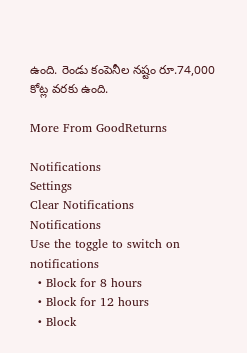ఉంది. రెండు కంపెనీల నష్టం రూ.74,000 కోట్ల వరకు ఉంది.

More From GoodReturns

Notifications
Settings
Clear Notifications
Notifications
Use the toggle to switch on notifications
  • Block for 8 hours
  • Block for 12 hours
  • Block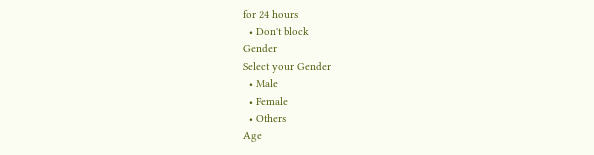for 24 hours
  • Don't block
Gender
Select your Gender
  • Male
  • Female
  • Others
Age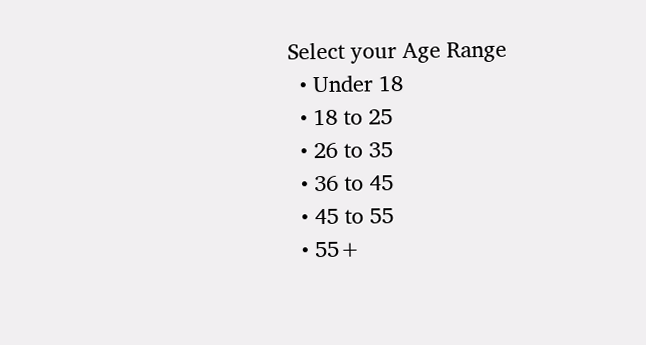Select your Age Range
  • Under 18
  • 18 to 25
  • 26 to 35
  • 36 to 45
  • 45 to 55
  • 55+